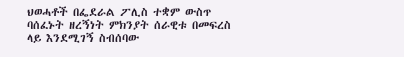ህወሓቶች በፌደራል ፖሊስ ተቋም ውስጥ ባሰፈኑት ዘረኝነት ምክንያት ሰራዊቱ በመፍረስ ላይ እንደሚገኝ ስብሰባው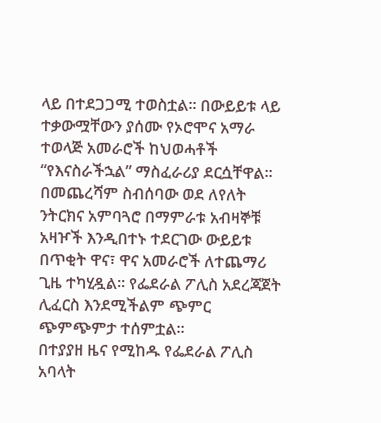ላይ በተደጋጋሚ ተወስቷል፡፡ በውይይቱ ላይ ተቃውሟቸውን ያሰሙ የኦሮሞና አማራ ተወላጅ አመራሮች ከህወሓቶች “የእናስራችኋል” ማስፈራሪያ ደርሷቸዋል፡፡
በመጨረሻም ስብሰባው ወደ ለየለት ንትርክና አምባጓሮ በማምራቱ አብዛኞቹ አዛዦች እንዲበተኑ ተደርገው ውይይቱ በጥቂት ዋና፣ ዋና አመራሮች ለተጨማሪ ጊዜ ተካሂዷል፡፡ የፌደራል ፖሊስ አደረጃጀት ሊፈርስ እንደሚችልም ጭምር ጭምጭምታ ተሰምቷል፡፡
በተያያዘ ዜና የሚከዱ የፌደራል ፖሊስ አባላት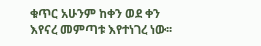ቁጥር አሁንም ከቀን ወደ ቀን እየናረ መምጣቱ እየተነገረ ነው፡፡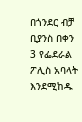በጎንደር ብቻ ቢያንስ በቀን 3 የፌደራል ፖሊስ አባላት እንደሚከዱ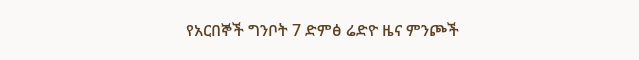የአርበኞች ግንቦት 7 ድምፅ ሬድዮ ዜና ምንጮች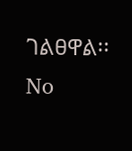ገልፀዋል፡፡
No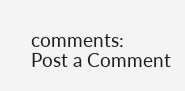comments:
Post a Comment